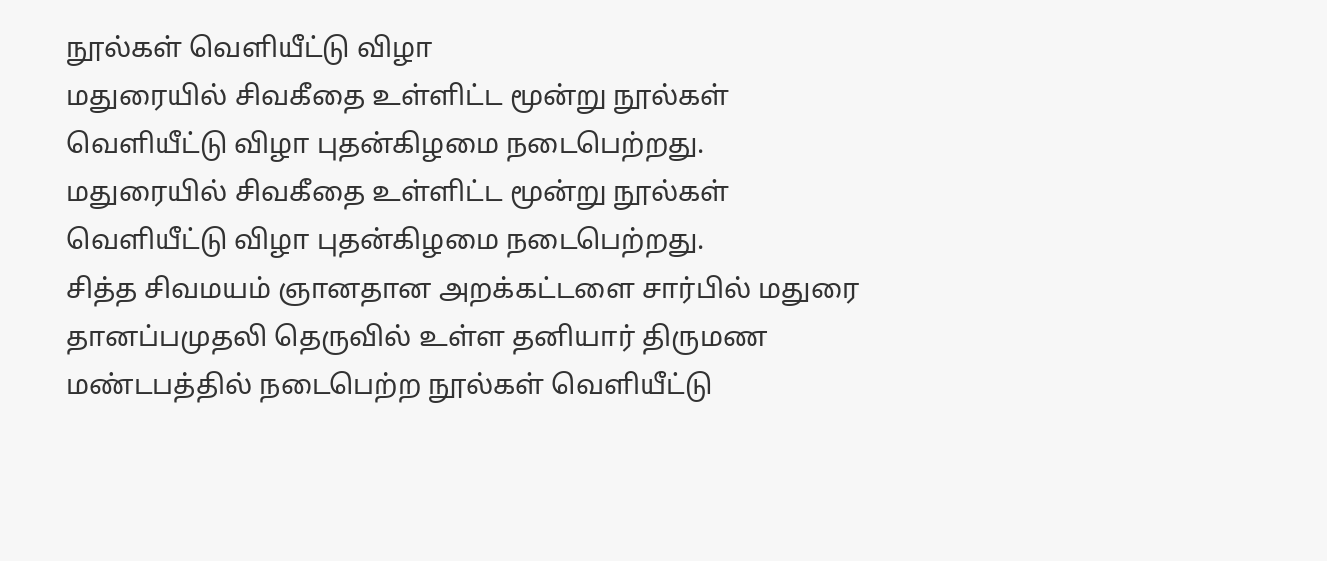நூல்கள் வெளியீட்டு விழா
மதுரையில் சிவகீதை உள்ளிட்ட மூன்று நூல்கள் வெளியீட்டு விழா புதன்கிழமை நடைபெற்றது.
மதுரையில் சிவகீதை உள்ளிட்ட மூன்று நூல்கள் வெளியீட்டு விழா புதன்கிழமை நடைபெற்றது.
சித்த சிவமயம் ஞானதான அறக்கட்டளை சார்பில் மதுரை தானப்பமுதலி தெருவில் உள்ள தனியார் திருமண மண்டபத்தில் நடைபெற்ற நூல்கள் வெளியீட்டு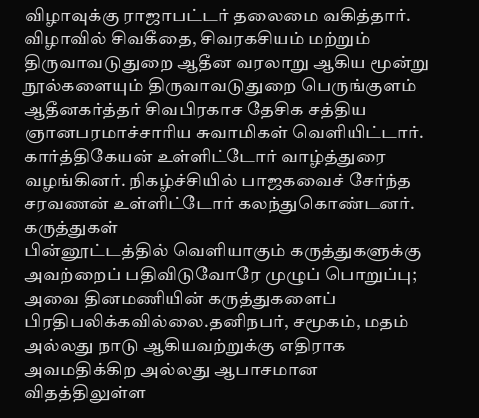விழாவுக்கு ராஜாபட்டர் தலைமை வகித்தார்.
விழாவில் சிவகீதை, சிவரகசியம் மற்றும் திருவாவடுதுறை ஆதீன வரலாறு ஆகிய மூன்று நூல்களையும் திருவாவடுதுறை பெருங்குளம் ஆதீனகர்த்தர் சிவபிரகாச தேசிக சத்திய ஞானபரமாச்சாரிய சுவாமிகள் வெளியிட்டார். கார்த்திகேயன் உள்ளிட்டோர் வாழ்த்துரை வழங்கினர். நிகழ்ச்சியில் பாஜகவைச் சேர்ந்த சரவணன் உள்ளிட்டோர் கலந்துகொண்டனர்.
கருத்துகள்
பின்னூட்டத்தில் வெளியாகும் கருத்துகளுக்கு அவற்றைப் பதிவிடுவோரே முழுப் பொறுப்பு; அவை தினமணியின் கருத்துகளைப் பிரதிபலிக்கவில்லை.தனிநபர், சமூகம், மதம் அல்லது நாடு ஆகியவற்றுக்கு எதிராக அவமதிக்கிற அல்லது ஆபாசமான விதத்திலுள்ள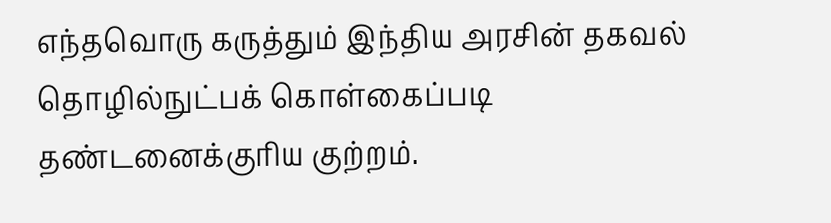எந்தவொரு கருத்தும் இந்திய அரசின் தகவல் தொழில்நுட்பக் கொள்கைப்படி தண்டனைக்குரிய குற்றம்.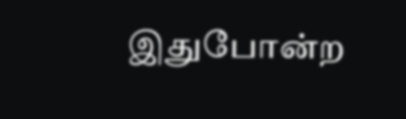இதுபோன்ற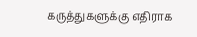கருத்துகளுக்கு எதிராக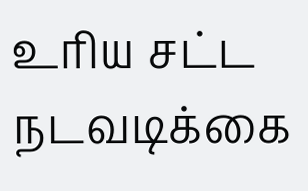உரிய சட்ட நடவடிக்கை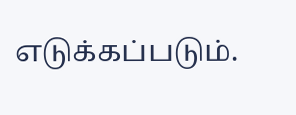எடுக்கப்படும்.